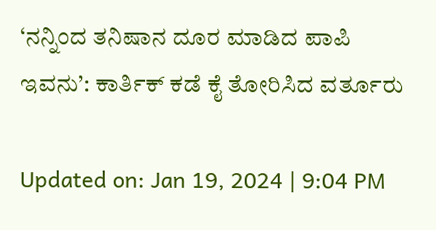‘ನನ್ನಿಂದ ತನಿಷಾನ ದೂರ ಮಾಡಿದ ಪಾಪಿ ಇವನು’: ಕಾರ್ತಿಕ್ ಕಡೆ ಕೈ ತೋರಿಸಿದ ವರ್ತೂರು

Updated on: Jan 19, 2024 | 9:04 PM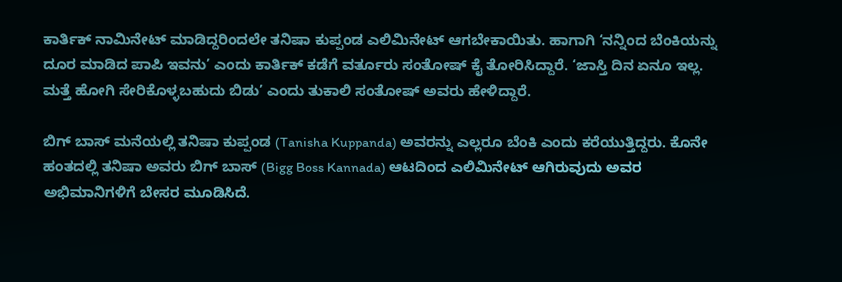ಕಾರ್ತಿಕ್ ನಾಮಿನೇಟ್ ಮಾಡಿದ್ದರಿಂದಲೇ ತನಿಷಾ ಕುಪ್ಪಂಡ ಎಲಿಮಿನೇಟ್ ಆಗಬೇಕಾಯಿತು. ಹಾಗಾಗಿ ‘ನನ್ನಿಂದ ಬೆಂಕಿಯನ್ನು ದೂರ ಮಾಡಿದ ಪಾಪಿ ಇವನು’ ಎಂದು ಕಾರ್ತಿಕ್ ಕಡೆಗೆ ವರ್ತೂರು ಸಂತೋಷ್ ಕೈ ತೋರಿಸಿದ್ದಾರೆ. ‘ಜಾಸ್ತಿ ದಿನ ಏನೂ ಇಲ್ಲ. ಮತ್ತೆ ಹೋಗಿ ಸೇರಿಕೊಳ್ಳಬಹುದು ಬಿಡು’ ಎಂದು ತುಕಾಲಿ ಸಂತೋಷ್ ಅವರು ಹೇಳಿದ್ದಾರೆ.

ಬಿಗ್ ಬಾಸ್ ಮನೆಯಲ್ಲಿ ತನಿಷಾ ಕುಪ್ಪಂಡ (Tanisha Kuppanda) ಅವರನ್ನು ಎಲ್ಲರೂ ಬೆಂಕಿ ಎಂದು ಕರೆಯುತ್ತಿದ್ದರು. ಕೊನೇ ಹಂತದಲ್ಲಿ ತನಿಷಾ ಅವರು ಬಿಗ್ ಬಾಸ್ (Bigg Boss Kannada) ಆಟದಿಂದ ಎಲಿಮಿನೇಟ್ ಆಗಿರುವುದು ಅವರ ಅಭಿಮಾನಿಗಳಿಗೆ ಬೇಸರ ಮೂಡಿಸಿದೆ.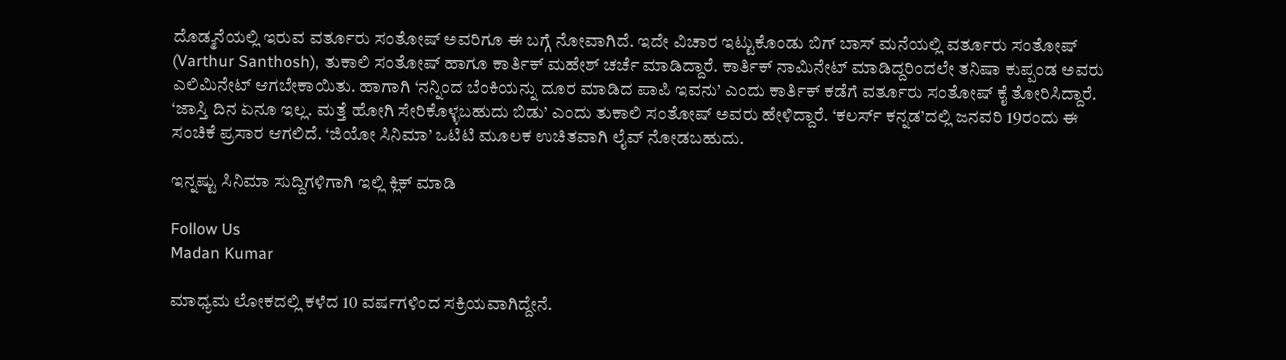ದೊಡ್ಮನೆಯಲ್ಲಿ ಇರುವ ವರ್ತೂರು ಸಂತೋಷ್ ಅವರಿಗೂ ಈ ಬಗ್ಗೆ ನೋವಾಗಿದೆ. ಇದೇ ವಿಚಾರ ಇಟ್ಟುಕೊಂಡು ಬಿಗ್ ಬಾಸ್ ಮನೆಯಲ್ಲಿ ವರ್ತೂರು ಸಂತೋಷ್ (Varthur Santhosh), ತುಕಾಲಿ ಸಂತೋಷ್ ಹಾಗೂ ಕಾರ್ತಿಕ್ ಮಹೇಶ್ ಚರ್ಚೆ ಮಾಡಿದ್ದಾರೆ. ಕಾರ್ತಿಕ್ ನಾಮಿನೇಟ್ ಮಾಡಿದ್ದರಿಂದಲೇ ತನಿಷಾ ಕುಪ್ಪಂಡ ಅವರು ಎಲಿಮಿನೇಟ್ ಆಗಬೇಕಾಯಿತು. ಹಾಗಾಗಿ ‘ನನ್ನಿಂದ ಬೆಂಕಿಯನ್ನು ದೂರ ಮಾಡಿದ ಪಾಪಿ ಇವನು’ ಎಂದು ಕಾರ್ತಿಕ್ ಕಡೆಗೆ ವರ್ತೂರು ಸಂತೋಷ್ ಕೈ ತೋರಿಸಿದ್ದಾರೆ. ‘ಜಾಸ್ತಿ ದಿನ ಏನೂ ಇಲ್ಲ. ಮತ್ತೆ ಹೋಗಿ ಸೇರಿಕೊಳ್ಳಬಹುದು ಬಿಡು’ ಎಂದು ತುಕಾಲಿ ಸಂತೋಷ್ ಅವರು ಹೇಳಿದ್ದಾರೆ. ‘ಕಲರ್ಸ್ ಕನ್ನಡ’ದಲ್ಲಿ ಜನವರಿ 19ರಂದು ಈ ಸಂಚಿಕೆ ಪ್ರಸಾರ ಆಗಲಿದೆ. ‘ಜಿಯೋ ಸಿನಿಮಾ’ ಒಟಿಟಿ ಮೂಲಕ ಉಚಿತವಾಗಿ ಲೈವ್ ನೋಡಬಹುದು.

ಇನ್ನಷ್ಟು ಸಿನಿಮಾ ಸುದ್ದಿಗಳಿಗಾಗಿ ಇಲ್ಲಿ ಕ್ಲಿಕ್ ಮಾಡಿ

Follow Us
Madan Kumar

ಮಾಧ್ಯಮ ಲೋಕದಲ್ಲಿ ಕಳೆದ 10 ವರ್ಷಗಳಿಂದ ಸಕ್ರಿಯವಾಗಿದ್ದೇನೆ.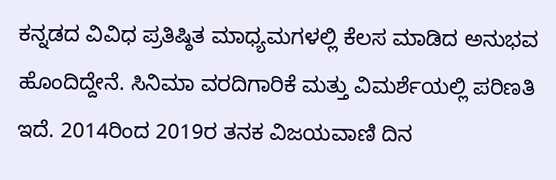ಕನ್ನಡದ ವಿವಿಧ ಪ್ರತಿಷ್ಠಿತ ಮಾಧ್ಯಮಗಳಲ್ಲಿ ಕೆಲಸ ಮಾಡಿದ ಅನುಭವ ಹೊಂದಿದ್ದೇನೆ. ಸಿನಿಮಾ ವರದಿಗಾರಿಕೆ ಮತ್ತು ವಿಮರ್ಶೆಯಲ್ಲಿ ಪರಿಣತಿ ಇದೆ. 2014ರಿಂದ 2019ರ ತನಕ ವಿಜಯವಾಣಿ ದಿನ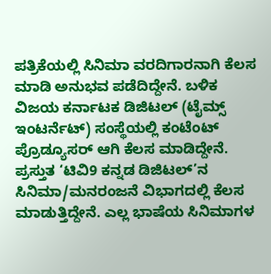ಪತ್ರಿಕೆಯಲ್ಲಿ ಸಿನಿಮಾ ವರದಿಗಾರನಾಗಿ ಕೆಲಸ ಮಾಡಿ ಅನುಭವ ಪಡೆದಿದ್ದೇನೆ. ಬಳಿಕ ವಿಜಯ ಕರ್ನಾಟಕ ಡಿಜಿಟಲ್ (ಟೈಮ್ಸ್ ಇಂಟರ್ನೆಟ್) ಸಂಸ್ಥೆಯಲ್ಲಿ ಕಂಟೆಂಟ್ ಪ್ರೊಡ್ಯೂಸರ್ ಆಗಿ ಕೆಲಸ ಮಾಡಿದ್ದೇನೆ. ಪ್ರಸ್ತುತ ‘ಟಿವಿ9 ಕನ್ನಡ ಡಿಜಿಟಲ್’ನ ಸಿನಿಮಾ/ಮನರಂಜನೆ ವಿಭಾಗದಲ್ಲಿ ಕೆಲಸ ಮಾಡುತ್ತಿದ್ದೇನೆ. ಎಲ್ಲ ಭಾಷೆಯ ಸಿನಿಮಾಗಳ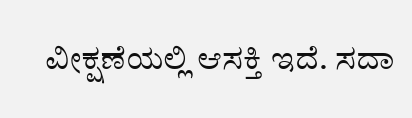ವೀಕ್ಷಣೆಯಲ್ಲಿ ಆಸಕ್ತಿ ಇದೆ. ಸದಾ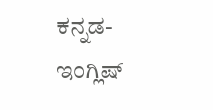ಕನ್ನಡ-ಇಂಗ್ಲಿಷ್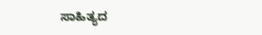ಸಾಹಿತ್ಯದ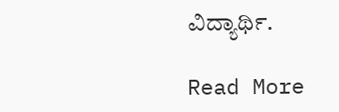ವಿದ್ಯಾರ್ಥಿ.

Read More